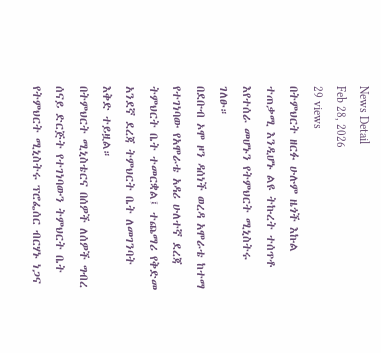News Detail
Feb 28, 2026
29 views
በትምህርት ዘርፉ ሁሉም ዜጎች እኩል ተጠቃሚ እንዲሆኑ ልዩ ትኩረት ተሰጥቶ እየተሰራ መሆኑን የትምህርት ሚኒስትሩ ገለፁ።
በደቡብ ኦሞ ዞን ዳሰነች ወረዳ አሞራቴ ከተማ የተገነባው የአሞራቴ አዳሪ ሁለተኛ ደረጃ ትምህርት ቤት ተመርቋል፤ ተጨማሪ የቅድመ አንደኛ ደረጃ ትምህርት ቤት ለመገንባት እቅድ ተይዟል።
በትምህርት ሚኒስቴርና በሰዎች ለሰዎች ግብረ ሰናይ ድርጅት የተገነባውን ትምህርት ቤት የትምህርት ሚኒስትሩ ፕሮፌሰር ብርሃኑ ነጋና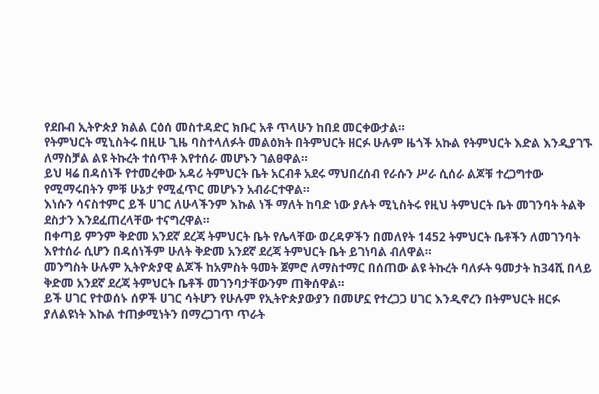የደቡብ ኢትዮጵያ ክልል ርዕሰ መስተዳድር ክቡር አቶ ጥላሁን ከበደ መርቀውታል።
የትምህርት ሚኒስትሩ በዚሁ ጊዜ ባስተላለፉት መልዕክት በትምህርት ዘርፉ ሁሉም ዜጎች አኩል የትምህርት እድል እንዲያገኙ ለማስቻል ልዩ ትኩረት ተሰጥቶ እየተሰራ መሆኑን ገልፀዋል።
ይህ ዛሬ በዳሰነች የተመረቀው አዳሪ ትምህርት ቤት አርብቶ አደሩ ማህበረሰብ የራሱን ሥራ ሲሰራ ልጆቹ ተረጋግተው የሚማሩበትን ምቹ ሁኔታ የሚፈጥር መሆኑን አብራርተዋል።
እነሱን ሳናስተምር ይች ሀገር ለሁላችንም እኩል ነች ማለት ከባድ ነው ያሉት ሚኒስትሩ የዚህ ትምህርት ቤት መገንባት ትልቅ ደስታን እንደፈጠረላቸው ተናግረዋል።
በቀጣይ ምንም ቅድመ አንደኛ ደረጃ ትምህርት ቤት የሌላቸው ወረዳዎችን በመለየት 1452 ትምህርት ቤቶችን ለመገንባት እየተሰራ ሲሆን በዳሰነችም ሁለት ቅድመ አንደኛ ደረጃ ትምህርት ቤት ይገነባል ብለዋል።
መንግስት ሁሉም ኢትዮጵያዊ ልጆች ከአምስት ዓመት ጀምሮ ለማስተማር በሰጠው ልዩ ትኩረት ባለፉት ዓመታት ከ34ሺ በላይ ቅድመ አንደኛ ደረጃ ትምህርት ቤቶች መገንባታቸውንም ጠቅሰዋል።
ይች ሀገር የተወሰኑ ሰዎች ሀገር ሳትሆን የሁሉም የኢትዮጵያውያን በመሆኗ የተረጋጋ ሀገር እንዲኖረን በትምህርት ዘርፉ ያለልዩነት እኩል ተጠቃሚነትን በማረጋገጥ ጥራት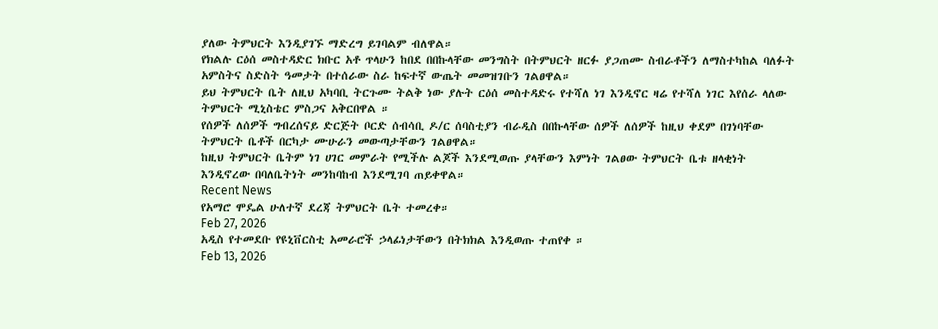ያለው ትምህርት እንዲያገኙ ማድረግ ይገባልም ብለዋል።
የክልሉ ርዕሰ መስተዳድር ክቡር አቶ ጥላሁን ከበደ በበኩላቸው መንግስት በትምህርት ዘርፉ ያጋጠሙ ስብራቶችን ለማስተካከል ባለፉት አምስትና ስድስት ዓመታት በተሰራው ስራ ከፍተኛ ውጤት መመዝገቡን ገልፀዋል።
ይህ ትምህርት ቤት ለዚህ አካባቢ ትርጉሙ ትልቅ ነው ያሉት ርዕሰ መስተዳድሩ የተሻለ ነገ እንዲኖር ዛሬ የተሻለ ነገር እየሰራ ላለው ትምህርት ሚኒስቴር ምስጋና አቅርበዋል ።
የሰዎች ለሰዎች ግብረሰናይ ድርጅት ቦርድ ሰብሳቢ ዶ/ር ሰባስቲያን ብራዲስ በበኩላቸው ሰዎች ለሰዎች ከዚህ ቀደም በገነባቸው ትምህርት ቤቶች በርካታ ሙሁራን መውጣታቸውን ገልፀዋል።
ከዚህ ትምህርት ቤትም ነገ ሀገር መምራት የሚችሉ ልጆች እንደሚወጡ ያላቸውን እምነት ገልፀው ትምህርት ቤቱ ዘላቂነት እንዲኖረው በባለቤትነት መንከባከብ እንደሚገባ ጠይቀዋል።
Recent News
የአማሮ ሞዴል ሁለተኛ ደረጃ ትምህርት ቤት ተመረቀ።
Feb 27, 2026
አዲስ የተመደቡ የዩኒቨርስቲ አመራሮች ኃላፊነታቸውን በትክክል እንዲወጡ ተጠየቀ ።
Feb 13, 2026